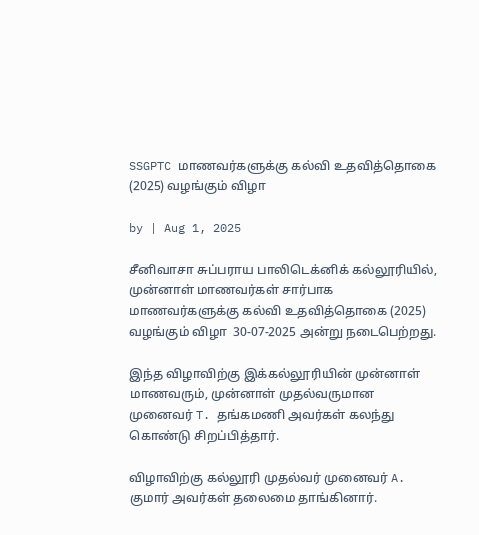SSGPTC மாணவர்களுக்கு கல்வி உதவித்தொகை (2025) வழங்கும் விழா

by | Aug 1, 2025

சீனிவாசா சுப்பராய பாலிடெக்னிக் கல்லூரியில், முன்னாள் மாணவர்கள் சார்பாக மாணவர்களுக்கு கல்வி உதவித்தொகை (2025) வழங்கும் விழா  30-07-2025 அன்று நடைபெற்றது.

இந்த விழாவிற்கு இக்கல்லூரியின் முன்னாள் மாணவரும், முன்னாள் முதல்வருமான முனைவர் T. தங்கமணி அவர்கள் கலந்து கொண்டு சிறப்பித்தார்.

விழாவிற்கு கல்லூரி முதல்வர் முனைவர் A. குமார் அவர்கள் தலைமை தாங்கினார்.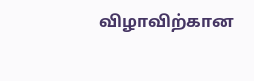விழாவிற்கான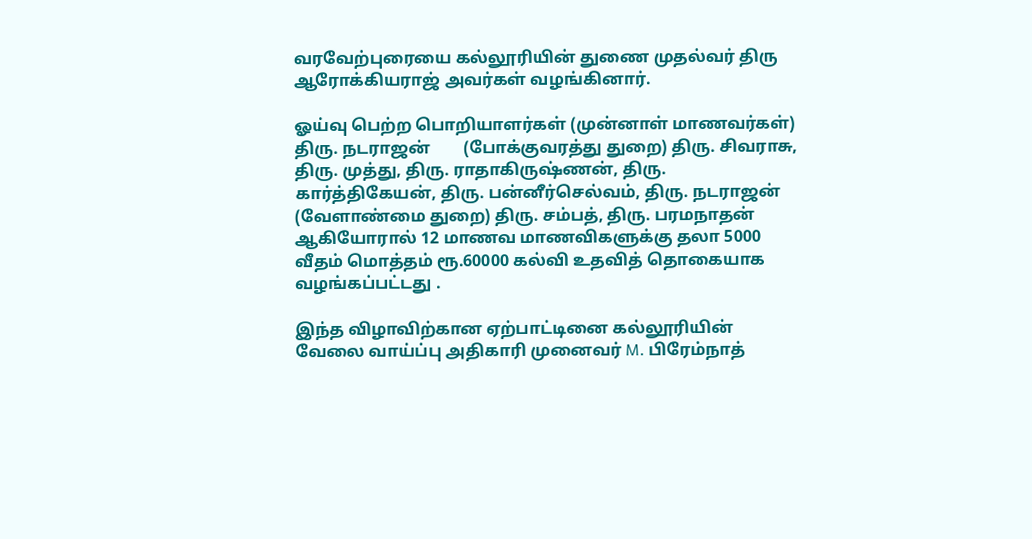வரவேற்புரையை கல்லூரியின் துணை முதல்வர் திரு ஆரோக்கியராஜ் அவர்கள் வழங்கினார்.

ஓய்வு பெற்ற பொறியாளர்கள் (முன்னாள் மாணவர்கள்) திரு. நடராஜன்        (போக்குவரத்து துறை) திரு. சிவராசு, திரு. முத்து, திரு. ராதாகிருஷ்ணன், திரு. கார்த்திகேயன், திரு. பன்னீர்செல்வம், திரு. நடராஜன் (வேளாண்மை துறை) திரு. சம்பத், திரு. பரமநாதன் ஆகியோரால் 12 மாணவ மாணவிகளுக்கு தலா 5000 வீதம் மொத்தம் ரூ.60000 கல்வி உதவித் தொகையாக வழங்கப்பட்டது .

இந்த விழாவிற்கான ஏற்பாட்டினை கல்லூரியின் வேலை வாய்ப்பு அதிகாரி முனைவர் M. பிரேம்நாத்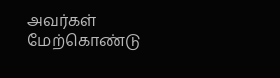அவர்கள் மேற்கொண்டு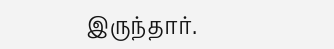இருந்தார்.